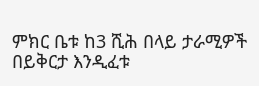ምክር ቤቱ ከ3 ሺሕ በላይ ታራሚዎች በይቅርታ እንዲፈቱ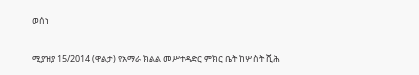ወሰነ

ሚያዝያ 15/2014 (ዋልታ) የአማራ ክልል መሥተዳድር ምክር ቤት ከሦስት ሺሕ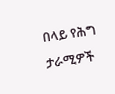በላይ የሕግ ታራሚዎች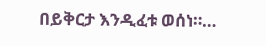በይቅርታ እንዲፈቱ ወሰነ።…